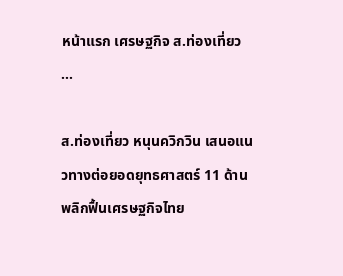หน้าแรก เศรษฐกิจ ส.ท่องเที่ยว ...

ส.ท่องเที่ยว หนุนควิกวิน เสนอแนวทางต่อยอดยุทธศาสตร์ 11 ด้าน พลิกฟื้นเศรษฐกิจไทย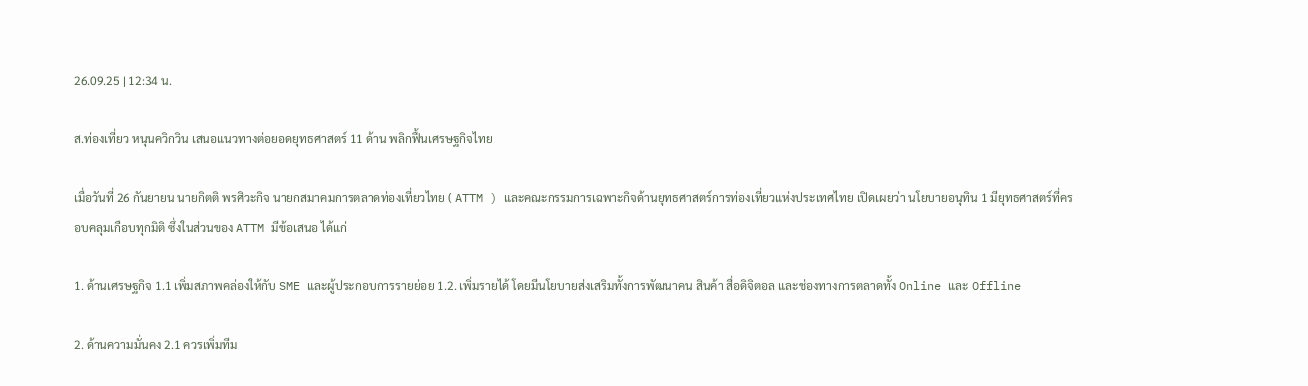26.09.25 | 12:34 น.

ส.ท่องเที่ยว หนุนควิกวิน เสนอแนวทางต่อยอดยุทธศาสตร์ 11 ด้าน พลิกฟื้นเศรษฐกิจไทย

เมื่อวันที่ 26 กันยายน นายกิตติ พรศิวะกิจ นายกสมาคมการตลาดท่องเที่ยวไทย ( ATTM ) และคณะกรรมการเฉพาะกิจด้านยุทธศาสตร์การท่องเที่ยวแห่งประเทศไทย เปิดเผยว่า นโยบายอนุทิน 1 มียุทธศาสตร์ที่ครอบคลุมเกือบทุกมิติ ซึ่งในส่วนของ ATTM มีข้อเสนอ ได้แก่

1. ด้านเศรษฐกิจ 1.1 เพิ่มสภาพคล่องให้กับ SME และผู้ประกอบการรายย่อย 1.2. เพิ่มรายได้ โดยมีนโยบายส่งเสริมทั้งการพัฒนาคน สินค้า สื่อดิจิตอล และช่องทางการตลาดทั้ง Online และ Offline

2. ด้านความมั่นคง 2.1 ควรเพิ่มทีม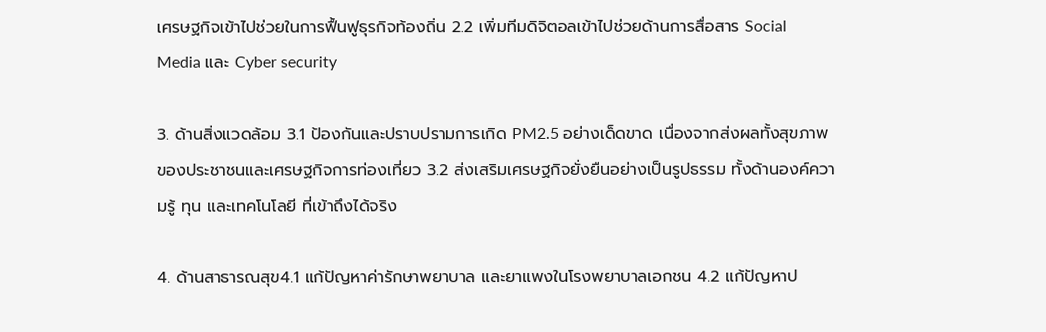เศรษฐกิจเข้าไปช่วยในการฟื้นฟูธุรกิจท้องถิ่น 2.2 เพิ่มทีมดิจิตอลเข้าไปช่วยด้านการสื่อสาร Social Media และ Cyber security

3. ด้านสิ่งแวดล้อม 3.1 ป้องกันและปราบปรามการเกิด PM2.5 อย่างเด็ดขาด เนื่องจากส่งผลทั้งสุขภาพของประชาชนและเศรษฐกิจการท่องเที่ยว 3.2 ส่งเสริมเศรษฐกิจยั่งยืนอย่างเป็นรูปธรรม ทั้งด้านองค์ความรู้ ทุน และเทคโนโลยี ที่เข้าถึงได้จริง

4. ด้านสาธารณสุข4.1 แก้ปัญหาค่ารักษาพยาบาล และยาแพงในโรงพยาบาลเอกชน 4.2 แก้ปัญหาป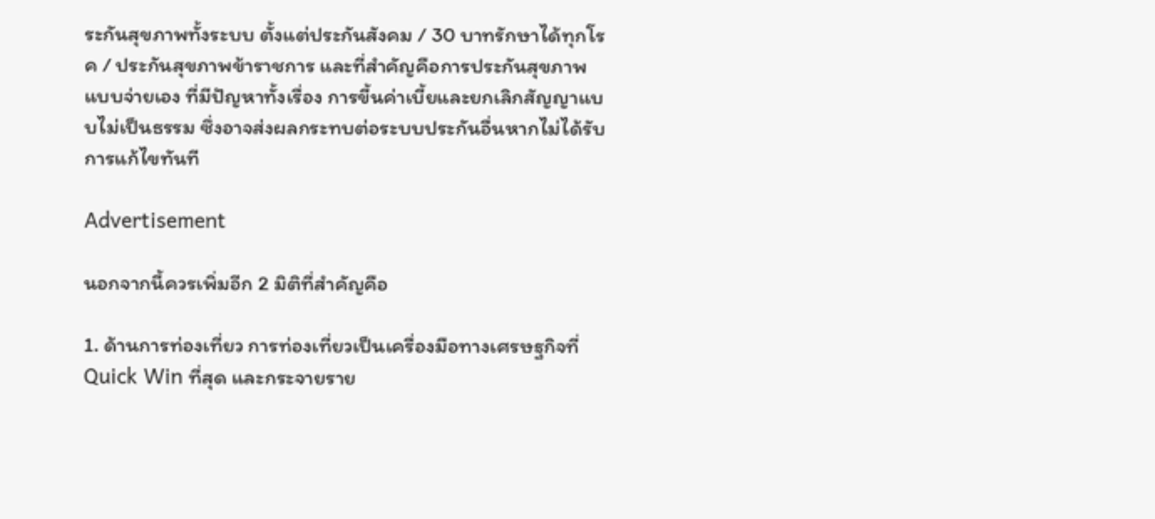ระกันสุขภาพทั้งระบบ ตั้งแต่ประกันสังคม / 30 บาทรักษาได้ทุกโรค / ประกันสุขภาพข้าราชการ และที่สำคัญคือการประกันสุขภาพแบบจ่ายเอง ที่มีปัญหาทั้งเรื่อง การขี้นค่าเบี้ยและยกเลิกสัญญาแบบไม่เป็นธรรม ซึ่งอาจส่งผลกระทบต่อระบบประกันอื่นหากไม่ได้รับการแก้ไขทันที

Advertisement

นอกจากนี้ควรเพิ่มอีก 2 มิติที่สำคัญคือ

1. ด้านการท่องเที่ยว การท่องเที่ยวเป็นเครื่องมือทางเศรษฐกิจที่ Quick Win ที่สุด และกระจายราย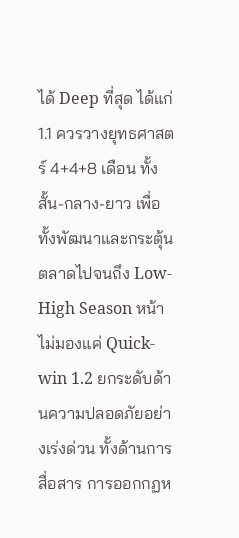ได้ Deep ที่สุด ได้แก่ 1.1 ควรวางยุทธศาสตร์ 4+4+8 เดือน ทั้ง สั้น-กลาง-ยาว เพื่อทั้งพัฒนาและกระตุ้นตลาดไปจนถึง Low-High Season หน้า ไม่มองแค่ Quick-win 1.2 ยกระดับด้านความปลอดภัยอย่างเร่งด่วน ทั้งด้านการสื่อสาร การออกกฏห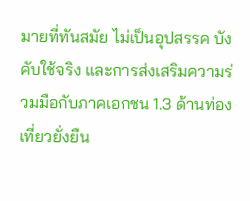มายที่ทันสมัย ไม่เป็นอุปสรรค บังคับใช้จริง และการส่งเสริมความร่วมมือกับภาคเอกชน 1.3 ด้านท่องเที่ยวยั่งยืน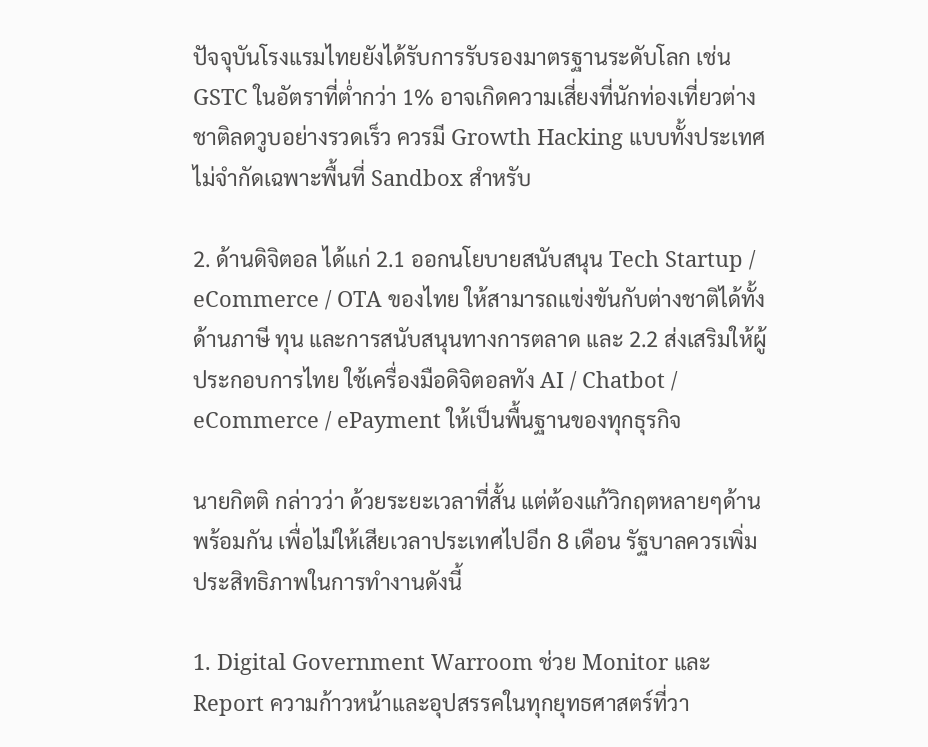ปัจจุบันโรงแรมไทยยังได้รับการรับรองมาตรฐานระดับโลก เช่น GSTC ในอัตราที่ต่ำกว่า 1% อาจเกิดความเสี่ยงที่นักท่องเที่ยวต่างชาติลดวูบอย่างรวดเร็ว ควรมี Growth Hacking แบบทั้งประเทศ ไม่จำกัดเฉพาะพื้นที่ Sandbox สำหรับ

2. ด้านดิจิตอล ได้แก่ 2.1 ออกนโยบายสนับสนุน Tech Startup / eCommerce / OTA ของไทย ให้สามารถแข่งขันกับต่างชาติได้ทั้งด้านภาษี ทุน และการสนับสนุนทางการตลาด และ 2.2 ส่งเสริมให้ผู้ประกอบการไทย ใช้เครื่องมือดิจิตอลทัง AI / Chatbot / eCommerce / ePayment ให้เป็นพื้นฐานของทุกธุรกิจ

นายกิตติ กล่าวว่า ด้วยระยะเวลาที่สั้น แต่ต้องแก้วิกฤตหลายๆด้านพร้อมกัน เพื่อไม่ให้เสียเวลาประเทศไปอีก 8 เดือน รัฐบาลควรเพิ่ม ประสิทธิภาพในการทำงานดังนี้

1. Digital Government Warroom ช่วย Monitor และ Report ความก้าวหน้าและอุปสรรคในทุกยุทธศาสตร์ที่วา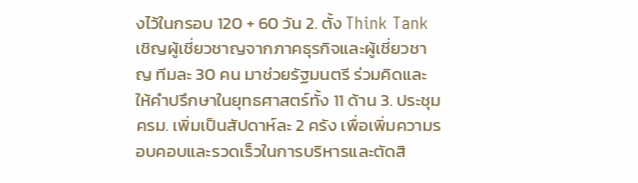งไว้ในกรอบ 120 + 60 วัน 2. ตั้ง Think Tank เชิญผู้เชี่ยวชาญจากภาคธุรกิจและผู้เชี่ยวชาญ ทีมละ 30 คน มาช่วยรัฐมนตรี ร่วมคิดและให้คำปรึกษาในยุทธศาสตร์ทั้ง 11 ด้าน 3. ประชุม ครม. เพิ่มเป็นสัปดาห์ละ 2 ครัง เพื่อเพิ่มความรอบคอบและรวดเร็วในการบริหารและตัดสิ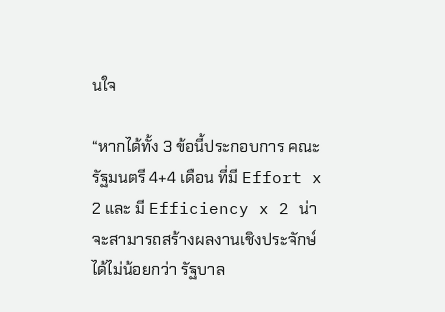นใจ

“หากได้ทั้ง 3 ข้อนี้ประกอบการ คณะรัฐมนตรี 4+4 เดือน ที่มี Effort x 2 และ มี Efficiency x 2 น่าจะสามารถสร้างผลงานเชิงประจักษ์ได้ไม่น้อยกว่า รัฐบาล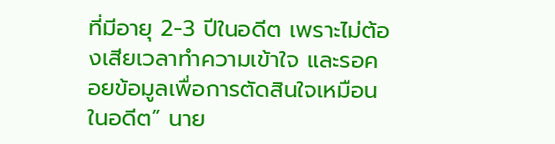ที่มีอายุ 2-3 ปีในอดีต เพราะไม่ต้องเสียเวลาทำความเข้าใจ และรอคอยข้อมูลเพื่อการตัดสินใจเหมือนในอดีต” นาย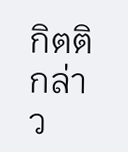กิตติ กล่าว